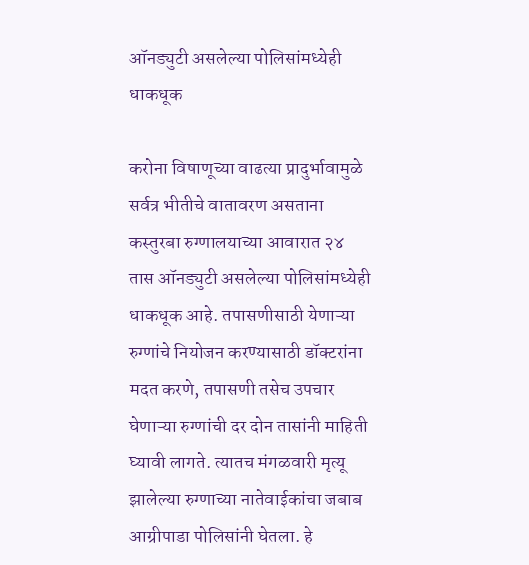ऑनड्युटी असलेल्या पोलिसांमध्येही धाकधूक

करोना विषाणूच्या वाढत्या प्रादुर्भावामुळे सर्वत्र भीतीचे वातावरण असताना कस्तुरबा रुग्णालयाच्या आवारात २४ तास ऑनड्युटी असलेल्या पोलिसांमध्येही धाकधूक आहे. तपासणीसाठी येणाऱ्या रुग्णांचे नियोजन करण्यासाठी डॉक्टरांना मदत करणे, तपासणी तसेच उपचार घेणाऱ्या रुग्णांची दर दोन तासांनी माहिती घ्यावी लागते. त्यातच मंगळवारी मृत्यू झालेल्या रुग्णाच्या नातेवाईकांचा जबाब आग्रीपाडा पोलिसांनी घेतला. हे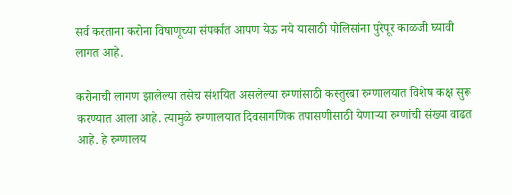सर्व करताना करोना विषाणूच्या संपर्कात आपण येऊ नये यासाठी पोलिसांना पुरेपूर काळजी घ्यावी लागत आहे.

करोनाची लागण झालेल्या तसेच संशयित असलेल्या रुग्णांसाठी कस्तुरबा रुग्णालयात विशेष कक्ष सुरू करण्यात आला आहे. त्यामुळे रुग्णालयात दिवसागणिक तपासणीसाठी येणाऱ्या रुग्णांची संख्या वाढत आहे. हे रुग्णालय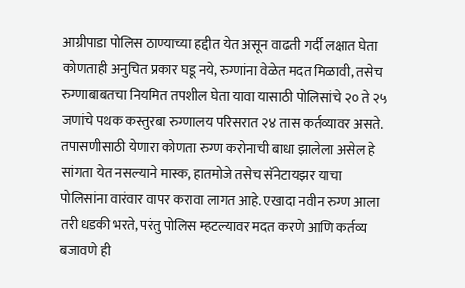आग्रीपाडा पोलिस ठाण्याच्या हद्दीत येत असून वाढती गर्दी लक्षात घेता कोणताही अनुचित प्रकार घडू नये, रुग्णांना वेळेत मदत मिळावी, तसेच रुग्णाबाबतचा नियमित तपशील घेता यावा यासाठी पोलिसांचे २० ते २५ जणांचे पथक कस्तुरबा रुग्णालय परिसरात २४ तास कर्तव्यावर असते. तपासणीसाठी येणारा कोणता रुग्ण करोनाची बाधा झालेला असेल हे सांगता येत नसल्याने मास्क, हातमोजे तसेच सॅनेटायझर याचा पोलिसांना वारंवार वापर करावा लागत आहे. एखादा नवीन रुग्ण आला तरी धडकी भरते, परंतु पोलिस म्हटल्यावर मदत करणे आणि कर्तव्य बजावणे ही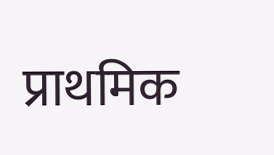प्राथमिक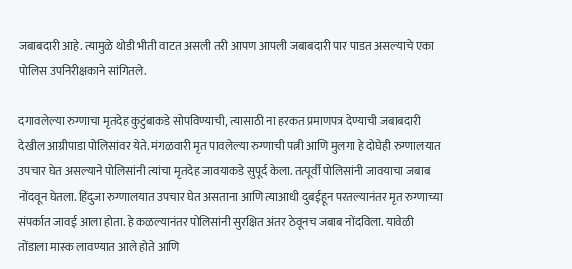जबाबदारी आहे. त्यामुळे थोडी भीती वाटत असली तरी आपण आपली जबाबदारी पार पाडत असल्याचे एका पोलिस उपनिरीक्षकाने सांगितले.

दगावलेल्या रुग्णाचा मृतदेह कुटुंबाकडे सोपविण्याची, त्यासाठी ना हरकत प्रमाणपत्र देण्याची जबाबदारी देखील आग्रीपाडा पोलिसांवर येते. मंगळवारी मृत पावलेल्या रुग्णाची पत्नी आणि मुलगा हे दोघेही रुग्णालयात उपचार घेत असल्याने पोलिसांनी त्यांचा मृतदेह जावयाकडे सुपूर्द केला. तत्पूर्वी पोलिसांनी जावयाचा जबाब नोंदवून घेतला. हिंदुजा रुग्णालयात उपचार घेत असताना आणि त्याआधी दुबईहून परतल्यानंतर मृत रुग्णाच्या संपर्कात जावई आला होता. हे कळल्यानंतर पोलिसांनी सुरक्षित अंतर ठेवूनच जबाब नोंदविला. यावेळी तोंडाला मास्क लावण्यात आले होते आणि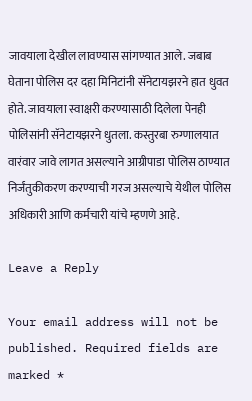जावयाला देखील लावण्यास सांगण्यात आले. जबाब घेताना पोलिस दर दहा मिनिटांनी सॅनेटायझरने हात धुवत होते. जावयाला स्वाक्षरी करण्यासाठी दिलेला पेनही पोलिसांनी सॅनेटायझरने धुतला. कस्तुरबा रुग्णालयात वारंवार जावे लागत असल्याने आग्रीपाडा पोलिस ठाण्यात निर्जंतुकीकरण करण्याची गरज असल्याचे येथील पोलिस अधिकारी आणि कर्मचारी यांचे म्हणणे आहे.

Leave a Reply

Your email address will not be published. Required fields are marked *